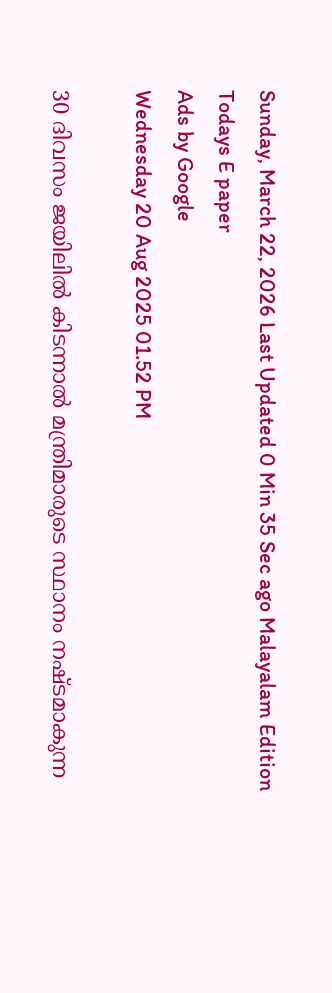Sunday, March 22, 2026 Last Updated 0 Min 35 Sec ago Malayalam Edition
Todays E paper
Ads by Google
Wednesday 20 Aug 2025 01.52 PM

30 ദിവസം ജയിലില്‍ കിടന്നാല്‍ മന്ത്രിമാരുടെ സ്ഥാനം നഷ്ടമാകുന്ന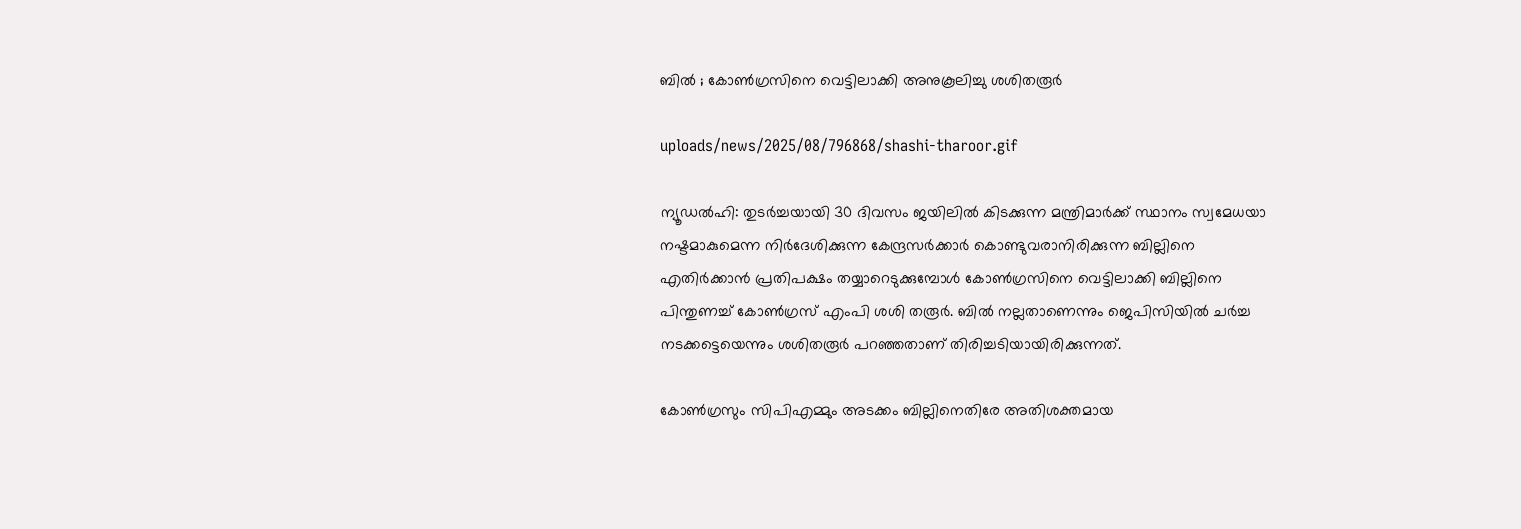ബില്‍ ; കോണ്‍ഗ്രസിനെ വെട്ടിലാക്കി അനുകൂലിച്ചു ശശിതരൂര്‍

uploads/news/2025/08/796868/shashi-tharoor.gif

ന്യൂഡല്‍ഹി: തുടര്‍ച്ചയായി 30 ദിവസം ജയിലില്‍ കിടക്കുന്ന മന്ത്രിമാര്‍ക്ക് സ്ഥാനം സ്വമേധയാ നഷ്ടമാകുമെന്ന നിര്‍ദേശിക്കുന്ന കേന്ദ്രസര്‍ക്കാര്‍ കൊണ്ടുവരാനിരിക്കുന്ന ബില്ലിനെ എതിര്‍ക്കാന്‍ പ്രതിപക്ഷം തയ്യാറെടുക്കുമ്പോള്‍ കോണ്‍ഗ്രസിനെ വെട്ടിലാക്കി ബില്ലിനെ പിന്തുണച്ച് കോണ്‍ഗ്രസ് എംപി ശശി തരൂര്‍. ബില്‍ നല്ലതാണെന്നും ജെപിസിയില്‍ ചര്‍ച്ച നടക്കട്ടെയെന്നും ശശിതരൂര്‍ പറഞ്ഞതാണ് തിരിച്ചടിയായിരിക്കുന്നത്.

കോണ്‍ഗ്രസും സിപിഎമ്മും അടക്കം ബില്ലിനെതിരേ അതിശക്തമായ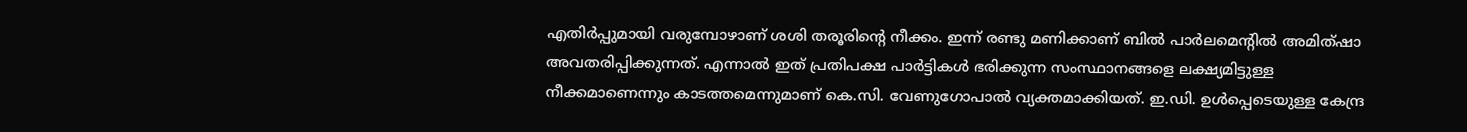എതിര്‍പ്പുമായി വരുമ്പോഴാണ് ശശി തരൂരിന്റെ നീക്കം. ഇന്ന് രണ്ടു മണിക്കാണ് ബില്‍ പാര്‍ലമെന്റില്‍ അമിത്ഷാ അവതരിപ്പിക്കുന്നത്. എന്നാല്‍ ഇത് പ്രതിപക്ഷ പാര്‍ട്ടികള്‍ ഭരിക്കുന്ന സംസ്ഥാനങ്ങളെ ലക്ഷ്യമിട്ടുള്ള നീക്കമാണെന്നും കാടത്തമെന്നുമാണ് കെ.സി. വേണുഗോപാല്‍ വ്യക്തമാക്കിയത്. ഇ.ഡി. ഉള്‍പ്പെടെയുള്ള കേന്ദ്ര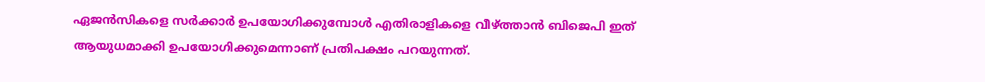ഏജന്‍സികളെ സര്‍ക്കാര്‍ ഉപയോഗിക്കുമ്പോള്‍ എതിരാളികളെ വീഴ്ത്താന്‍ ബിജെപി ഇത് ആയുധമാക്കി ഉപയോഗിക്കുമെന്നാണ് പ്രതിപക്ഷം പറയുന്നത്.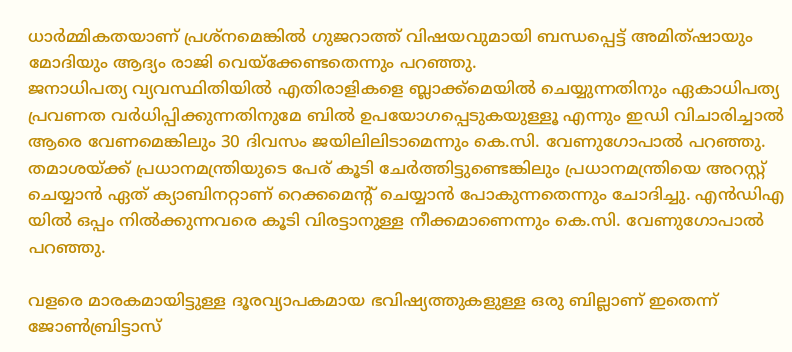ധാര്‍മ്മികതയാണ് പ്രശ്‌നമെങ്കില്‍ ഗുജറാത്ത് വിഷയവുമായി ബന്ധപ്പെട്ട് അമിത്ഷായും മോദിയും ആദ്യം രാജി വെയ്‌ക്കേണ്ടതെന്നും പറഞ്ഞു.
ജനാധിപത്യ വ്യവസ്ഥിതിയില്‍ എതിരാളികളെ ബ്ലാക്ക്മെയില്‍ ചെയ്യുന്നതിനും ഏകാധിപത്യ പ്രവണത വര്‍ധിപ്പിക്കുന്നതിനുമേ ബില്‍ ഉപയോഗപ്പെടുകയുള്ളൂ എന്നും ഇഡി വിചാരിച്ചാല്‍ ആരെ വേണമെങ്കിലും 30 ദിവസം ജയിലിലിടാമെന്നും കെ.സി. വേണുഗോപാല്‍ പറഞ്ഞു. തമാശയ്ക്ക് പ്രധാനമന്ത്രിയുടെ പേര് കൂടി ചേര്‍ത്തിട്ടുണ്ടെങ്കിലും പ്രധാനമന്ത്രിയെ അറസ്റ്റ് ചെയ്യാന്‍ ഏത് ക്യാബിനറ്റാണ് റെക്കമെന്റ് ചെയ്യാന്‍ പോകുന്നതെന്നും ചോദിച്ചു. എന്‍ഡിഎ യില്‍ ഒപ്പം നില്‍ക്കുന്നവരെ കൂടി വിരട്ടാനുള്ള നീക്കമാണെന്നും കെ.സി. വേണുഗോപാല്‍ പറഞ്ഞു.

വളരെ മാരകമായിട്ടുള്ള ദൂരവ്യാപകമായ ഭവിഷ്യത്തുകളുള്ള ഒരു ബില്ലാണ് ഇതെന്ന് ജോണ്‍ബ്രിട്ടാസ്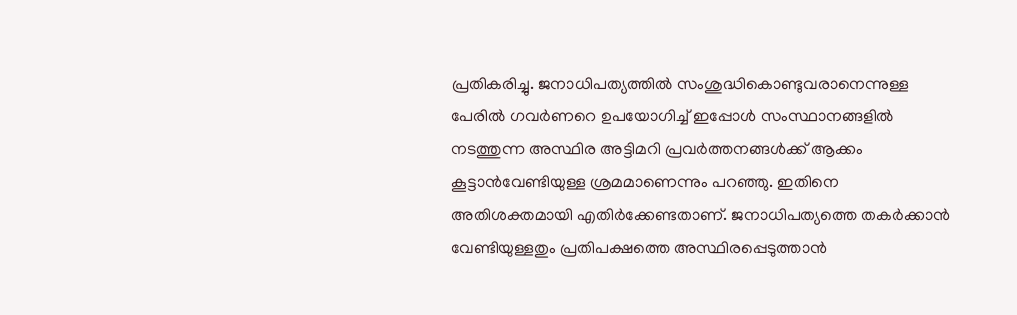പ്രതികരിച്ചു. ജനാധിപത്യത്തില്‍ സംശുദ്ധികൊണ്ടുവരാനെന്നുള്ള പേരില്‍ ഗവര്‍ണറെ ഉപയോഗിച്ച് ഇപ്പോള്‍ സംസ്ഥാനങ്ങളില്‍ നടത്തുന്ന അസ്ഥിര അട്ടിമറി പ്രവര്‍ത്തനങ്ങള്‍ക്ക് ആക്കം കൂട്ടാന്‍വേണ്ടിയുള്ള ശ്രമമാണെന്നും പറഞ്ഞു. ഇതിനെ അതിശക്തമായി എതിര്‍ക്കേണ്ടതാണ്. ജനാധിപത്യത്തെ തകര്‍ക്കാന്‍ വേണ്ടിയുള്ളതും പ്രതിപക്ഷത്തെ അസ്ഥിരപ്പെടുത്താന്‍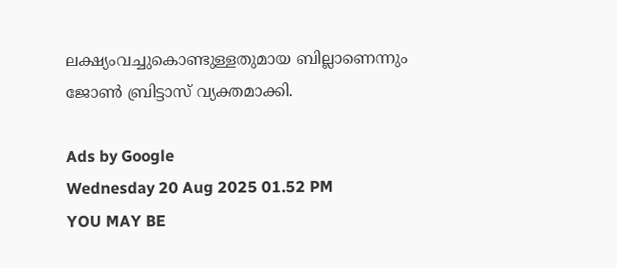ലക്ഷ്യംവച്ചുകൊണ്ടുള്ളതുമായ ബില്ലാണെന്നും ജോണ്‍ ബ്രിട്ടാസ് വ്യക്തമാക്കി.

Ads by Google
Wednesday 20 Aug 2025 01.52 PM
YOU MAY BE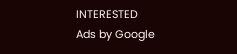INTERESTED
Ads by Google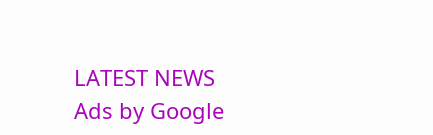LATEST NEWS
Ads by Google